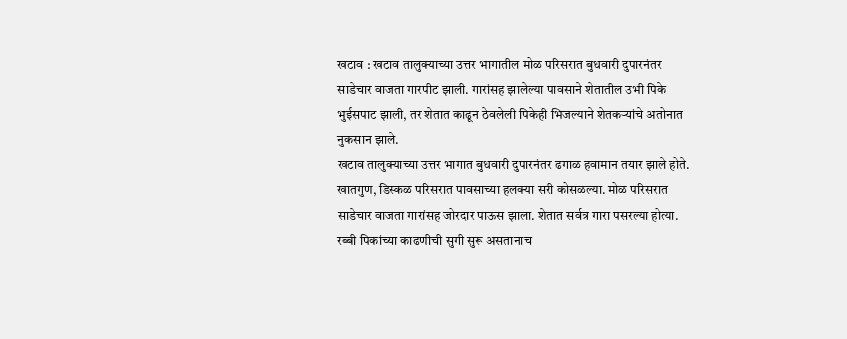खटाव : खटाव तालुक्याच्या उत्तर भागातील मोळ परिसरात बुधवारी दुपारनंतर साडेचार वाजता गारपीट झाली. गारांसह झालेल्या पावसाने शेतातील उभी पिके भुईसपाट झाली, तर शेतात काढून ठेवलेली पिकेही भिजल्याने शेतकऱ्यांचे अतोनात नुकसान झाले.
खटाव तालुक्याच्या उत्तर भागात बुधवारी दुपारनंतर ढगाळ हवामान तयार झाले होते. खातगुण, डिस्कळ परिसरात पावसाच्या हलक्या सरी कोसळल्या. मोळ परिसरात साडेचार वाजता गारांसह जोरदार पाऊस झाला. शेतात सर्वत्र गारा पसरल्या होत्या. रब्बी पिकांच्या काढणीची सुगी सुरू असतानाच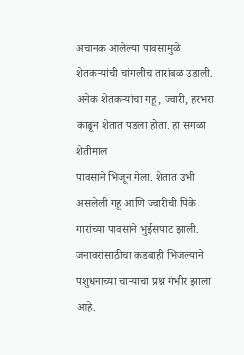अचानक आलेल्या पावसामुळे शेतकऱ्यांची चांगलीच तारांबळ उडाली. अनेक शेतकऱ्यांचा गहू, ज्वारी, हरभरा काढून शेतात पडला होता. हा सगळा शेतीमाल
पावसाने भिजून गेला. शेतात उभी असलेली गहू आणि ज्वारीची पिके गारांच्या पावसाने भुईसपाट झाली. जनावरांसाठीचा कडबाही भिजल्याने पशुधनाच्या चाऱ्याचा प्रश्न गंभीर झाला आहे.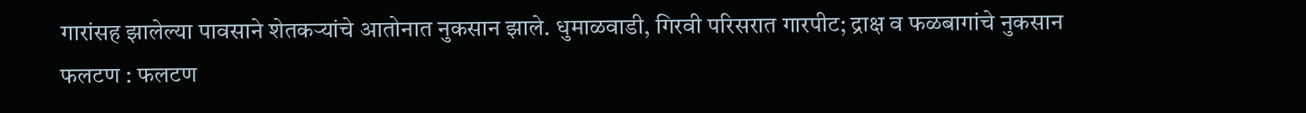गारांसह झालेल्या पावसाने शेतकऱ्यांचे आतोनात नुकसान झाले. धुमाळवाडी, गिरवी परिसरात गारपीट; द्राक्ष व फळबागांचे नुकसान
फलटण : फलटण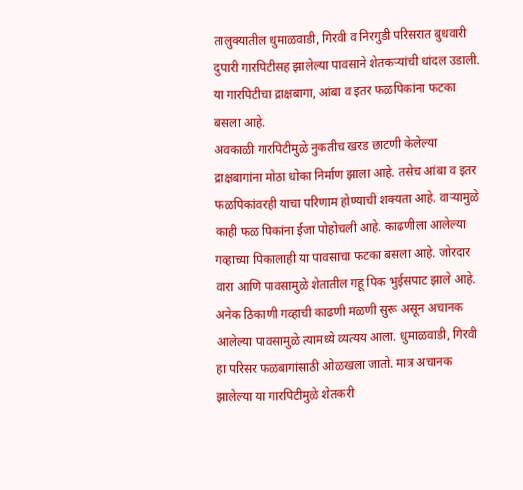तालुक्यातील धुमाळवाडी, गिरवी व निरगुडी परिसरात बुधवारी दुपारी गारपिटीसह झालेल्या पावसाने शेतकऱ्यांची धांदल उडाली. या गारपिटीचा द्राक्षबागा, आंबा व इतर फळपिकांना फटका बसला आहे.
अवकाळी गारपिटीमुळे नुकतीच खरड छाटणी केलेल्या द्राक्षबागांना मोठा धोका निर्माण झाला आहे. तसेच आंबा व इतर फळपिकांवरही याचा परिणाम होण्याची शक्यता आहे. वाऱ्यामुळे काही फळ पिकांना ईजा पोहोचली आहे. काढणीला आलेल्या गव्हाच्या पिकालाही या पावसाचा फटका बसला आहे. जोरदार वारा आणि पावसामुळे शेतातील गहू पिक भुईसपाट झाले आहे. अनेक ठिकाणी गव्हाची काढणी मळणी सुरू असून अचानक आलेल्या पावसामुळे त्यामध्ये व्यत्यय आला. धुमाळवाडी, गिरवी हा परिसर फळबागांसाठी ओळखला जातो. मात्र अचानक झालेल्या या गारपिटीमुळे शेतकरी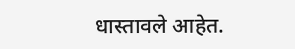धास्तावले आहेत.